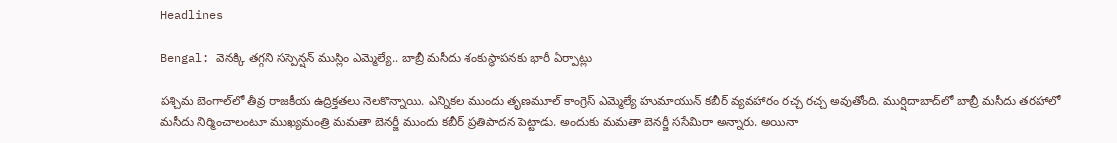Headlines

Bengal: వెనక్కి తగ్గని సస్పెన్షన్ ముస్లిం ఎమ్మెల్యే.. బాబ్రీ మసీదు శంకుస్థాపనకు భారీ ఏర్పాట్లు

పశ్చిమ బెంగాల్‌లో తీవ్ర రాజకీయ ఉద్రిక్తతలు నెలకొన్నాయి. ఎన్నికల ముందు తృణమూల్ కాంగ్రెస్ ఎమ్మెల్యే హుమాయున్ కబీర్ వ్యవహారం రచ్చ రచ్చ అవుతోంది. ముర్షిదాబాద్‌లో బాబ్రీ మసీదు తరహాలో మసీదు నిర్మించాలంటూ ముఖ్యమంత్రి మమతా బెనర్జీ ముందు కబీర్ ప్రతిపాదన పెట్టాడు. అందుకు మమతా బెనర్జీ ససేమిరా అన్నారు. అయినా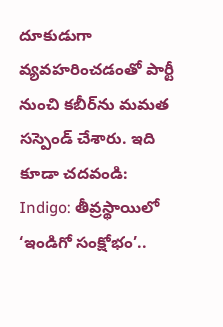దూకుడుగా వ్యవహరించడంతో పార్టీ నుంచి కబీర్‌ను మమత సస్పెండ్ చేశారు. ఇది కూడా చదవండి: Indigo: తీవ్రస్థాయిలో ‘ఇండిగో సంక్షోభం’..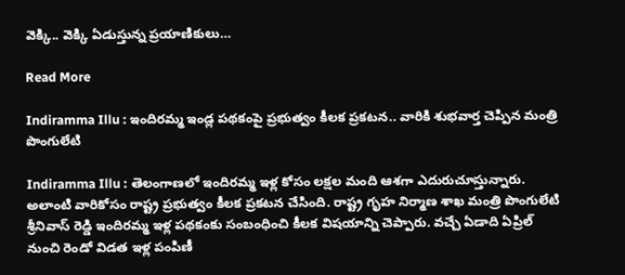వెక్కి.. వెక్కి ఏడుస్తున్న ప్రయాణికులు…

Read More

Indiramma Illu : ఇందిరమ్మ ఇండ్ల పథకంపై ప్రభుత్వం కీలక ప్రకటన.. వారికి శుభవార్త చెప్పిన మంత్రి పొంగులేటి

Indiramma Illu : తెలంగాణలో ఇందిరమ్మ ఇళ్ల కోసం లక్షల మంది ఆశగా ఎదురుచూస్తున్నారు. అలాంటి వారికోసం రాష్ట్ర ప్రభుత్వం కీలక ప్రకటన చేసింది. రాష్ట్ర గృహ నిర్మాణ శాఖ మంత్రి పొంగులేటి శ్రీనివాస్ రెడ్డి ఇందిరమ్మ ఇళ్ల పథకంకు సంబంధించి కీలక విషయాన్ని చెప్పారు. వచ్చే ఏడాది ఏప్రిల్ నుంచి రెండో విడత ఇళ్ల పంపిణీ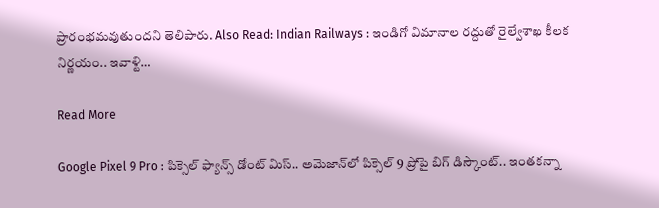ప్రారంభమవుతుందని తెలిపారు. Also Read: Indian Railways : ఇండిగో విమానాల రద్దుతో రైల్వేశాఖ కీలక నిర్ణయం.. ఇవాళ్టి…

Read More

Google Pixel 9 Pro : పిక్సెల్ ఫ్యాన్స్ డోంట్ మిస్.. అమెజాన్‌లో పిక్సెల్ 9 ప్రోపై బిగ్ డిస్కౌంట్.. ఇంతకన్నా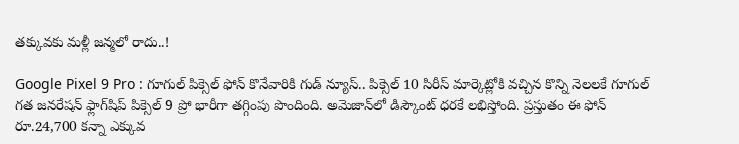తక్కువకు మళ్లీ జన్మలో రాదు..!

Google Pixel 9 Pro : గూగుల్ పిక్సెల్ ఫోన్ కొనేవారికి గుడ్ న్యూస్.. పిక్సెల్ 10 సిరీస్ మార్కెట్లోకి వచ్చిన కొన్ని నెలలకే గూగుల్ గత జనరేషన్ ఫ్లాగ్‌షిప్ పిక్సెల్ 9 ప్రో భారీగా తగ్గింపు పొందింది. అమెజాన్‌లో డిస్కౌంట్ ధరకే లభిస్తోంది. ప్రస్తుతం ఈ ఫోన్ రూ.24,700 కన్నా ఎక్కువ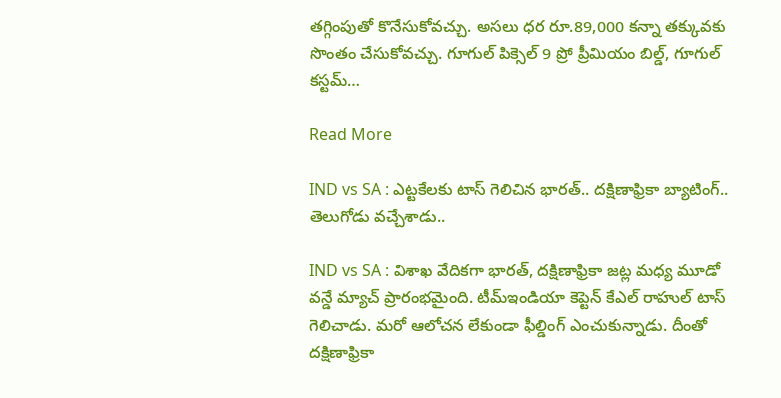తగ్గింపుతో కొనేసుకోవచ్చు. అసలు ధర రూ.89,000 కన్నా తక్కువకు సొంతం చేసుకోవచ్చు. గూగుల్ పిక్సెల్ 9 ప్రో ప్రీమియం బిల్డ్, గూగుల్ కస్టమ్…

Read More

IND vs SA : ఎట్ట‌కేల‌కు టాస్ గెలిచిన భార‌త్‌.. ద‌క్షిణాఫ్రికా బ్యాటింగ్‌.. తెలుగోడు వ‌చ్చేశాడు..

IND vs SA : విశాఖ వేదిక‌గా భార‌త్‌, ద‌క్షిణాఫ్రికా జ‌ట్ల మ‌ధ్య మూడో వ‌న్డే మ్యాచ్ ప్రారంభ‌మైంది. టీమ్ఇండియా కెప్టెన్ కేఎల్ రాహుల్ టాస్ గెలిచాడు. మ‌రో ఆలోచ‌న లేకుండా ఫీల్డింగ్ ఎంచుకున్నాడు. దీంతో ద‌క్షిణాఫ్రికా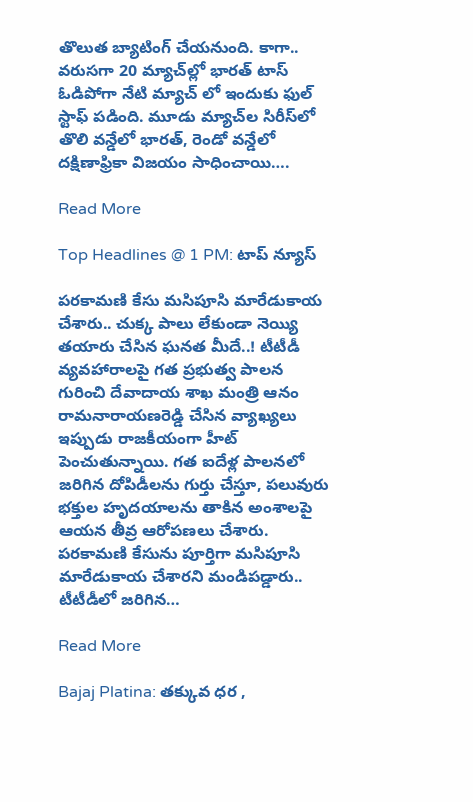తొలుత బ్యాటింగ్ చేయ‌నుంది. కాగా.. వ‌రుస‌గా 20 మ్యాచ్‌ల్లో భార‌త్ టాస్ ఓడిపోగా నేటి మ్యాచ్ లో ఇందుకు ఫుల్ స్టాఫ్ ప‌డింది. మూడు మ్యాచ్‌ల సిరీస్‌లో తొలి వ‌న్డేలో భార‌త్, రెండో వ‌న్డేలో ద‌క్షిణాఫ్రికా విజ‌యం సాధించాయి….

Read More

Top Headlines @ 1 PM: టాప్‌ న్యూస్‌

పరకామణి కేసు మసిపూసి మారేడుకాయ చేశారు.. చుక్క పాలు లేకుండా నెయ్యి తయారు చేసిన ఘనత మీదే..! టీటీడీ వ్యవహారాలపై గత ప్రభుత్వ పాలన గురించి దేవాదాయ శాఖ మంత్రి ఆనం రామనారాయణరెడ్డి చేసిన వ్యాఖ్యలు ఇప్పుడు రాజకీయంగా హీట్ పెంచుతున్నాయి. గత ఐదేళ్ల పాలనలో జరిగిన దోపిడీలను గుర్తు చేస్తూ, పలువురు భక్తుల హృదయాలను తాకిన అంశాలపై ఆయన తీవ్ర ఆరోపణలు చేశారు. పరకామణి కేసును పూర్తిగా మసిపూసి మారేడుకాయ చేశారని మండిపడ్డారు.. టీటీడీలో జరిగిన…

Read More

Bajaj Platina: తక్కువ ధర ,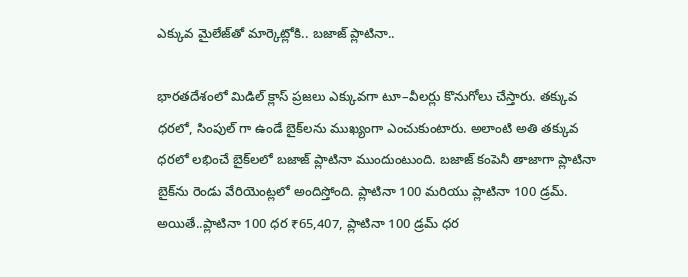ఎక్కువ మైలేజ్‌తో మార్కెట్లోకి.. బజాజ్ ప్లాటినా..

భారతదేశంలో మిడిల్ క్లాస్ ప్రజలు ఎక్కువగా టూ–వీలర్లు కొనుగోలు చేస్తారు. తక్కువ ధరలో, సింపుల్ గా ఉండే బైక్‌లను ముఖ్యంగా ఎంచుకుంటారు. అలాంటి అతి తక్కువ ధరలో లభించే బైక్‌లలో బజాజ్ ప్లాటినా ముందుంటుంది. బజాజ్ కంపెనీ తాజాగా ప్లాటినా బైక్‌ను రెండు వేరియెంట్లలో అందిస్తోంది. ప్లాటినా 100 మరియు ప్లాటినా 100 డ్రమ్. అయితే..ప్లాటినా 100 ధర ₹65,407, ప్లాటినా 100 డ్రమ్ ధర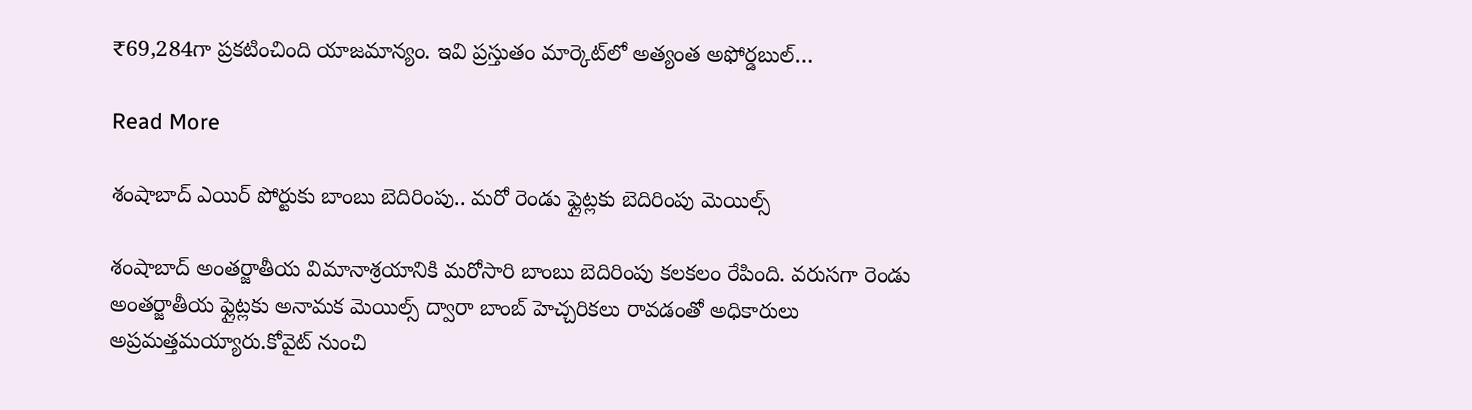₹69,284గా ప్రకటించింది యాజమాన్యం. ఇవి ప్రస్తుతం మార్కెట్‌లో అత్యంత అఫోర్డబుల్…

Read More

శంషాబాద్ ఎయిర్ పోర్టుకు బాంబు బెదిరింపు.. మరో రెండు ఫ్లైట్లకు బెదిరింపు మెయిల్స్

శంషాబాద్ అంతర్జాతీయ విమానాశ్రయానికి మరోసారి బాంబు బెదిరింపు కలకలం రేపింది. వరుసగా రెండు అంతర్జాతీయ ఫ్లైట్లకు అనామక మెయిల్స్ ద్వారా బాంబ్ హెచ్చరికలు రావడంతో అధికారులు అప్రమత్తమయ్యారు.కోవైట్ నుంచి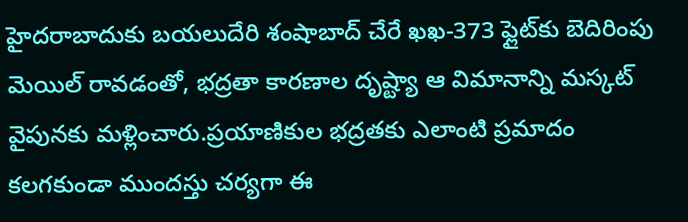హైదరాబాదుకు బయలుదేరి శంషాబాద్‌ చేరే ఖఖ-373 ఫ్లైట్‌కు బెదిరింపు మెయిల్ రావడంతో, భద్రతా కారణాల దృష్ట్యా ఆ విమానాన్ని మస్కట్‌ వైపునకు మళ్లించారు.ప్రయాణికుల భద్రతకు ఎలాంటి ప్రమాదం కలగకుండా ముందస్తు చర్యగా ఈ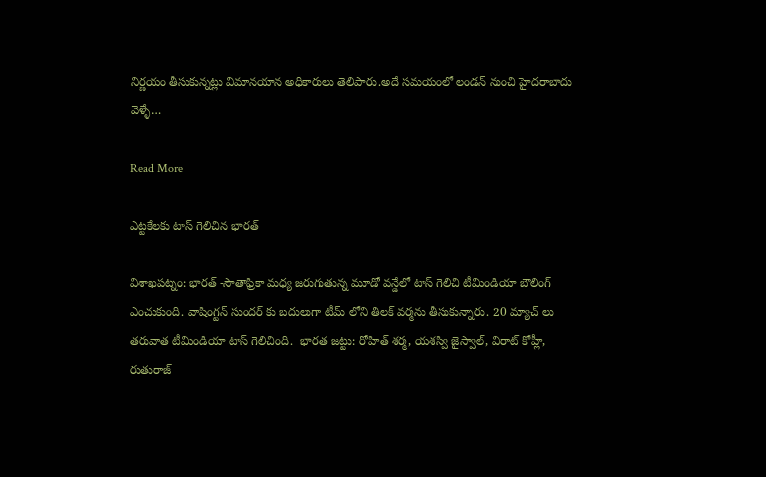నిర్ణయం తీసుకున్నట్లు విమానయాన అధికారులు తెలిపారు.అదే సమయంలో లండన్ నుంచి హైదరాబాదు వెళ్ళే…

Read More

ఎట్టకేలకు టాస్ గెలిచిన భారత్

విశాఖపట్నం: భారత్ -సౌతాఫ్రికా మధ్య జరుగుతున్న మూడో వన్డేలో టాస్ గెలిచి టీమిండియా బౌలింగ్ ఎంచుకుంది. వాషింగ్టన్ సుందర్ కు బదులుగా టీమ్ లోని తిలక్ వర్మను తీసుకున్నారు. 20 మ్యాచ్ లు తరువాత టీమిండియా టాస్ గెలిచింది.  భారత జట్టు: రోహిత్ శర్మ, యశస్వి జైస్వాల్, విరాట్ కోహ్లీ, రుతురాజ్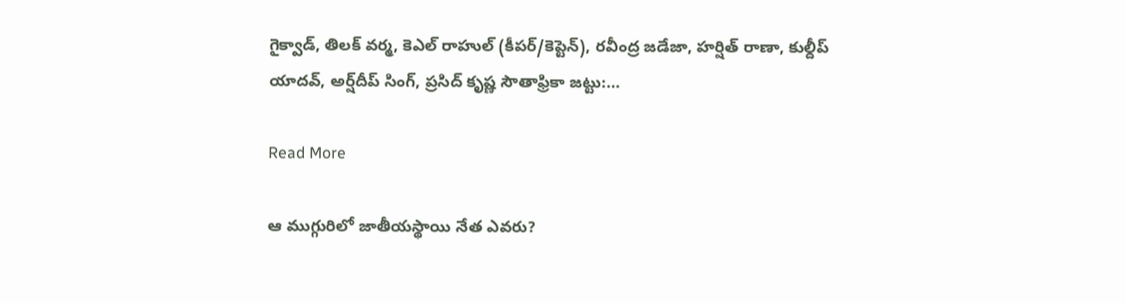గైక్వాడ్, తిలక్ వర్మ, కెఎల్ రాహుల్ (కీపర్/కెప్టెన్), రవీంద్ర జడేజా, హర్షిత్ రాణా, కుల్దీప్ యాదవ్, అర్ష్‌దీప్ సింగ్, ప్రసిద్ కృష్ణ సౌతాఫ్రికా జట్టు:…

Read More

ఆ ముగ్గురిలో జాతీయస్థాయి నేత ఎవరు?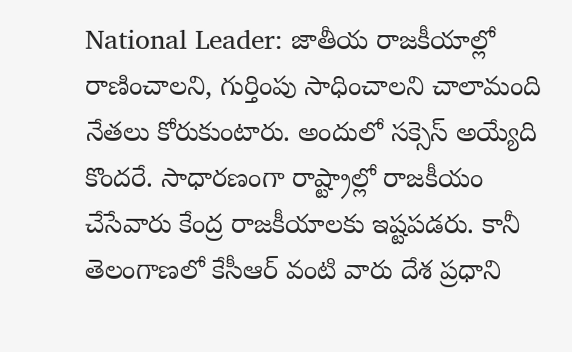National Leader: జాతీయ రాజకీయాల్లో రాణించాలని, గుర్తింపు సాధించాలని చాలామంది నేతలు కోరుకుంటారు. అందులో సక్సెస్ అయ్యేది కొందరే. సాధారణంగా రాష్ట్రాల్లో రాజకీయం చేసేవారు కేంద్ర రాజకీయాలకు ఇష్టపడరు. కానీ తెలంగాణలో కేసీఆర్ వంటి వారు దేశ ప్రధాని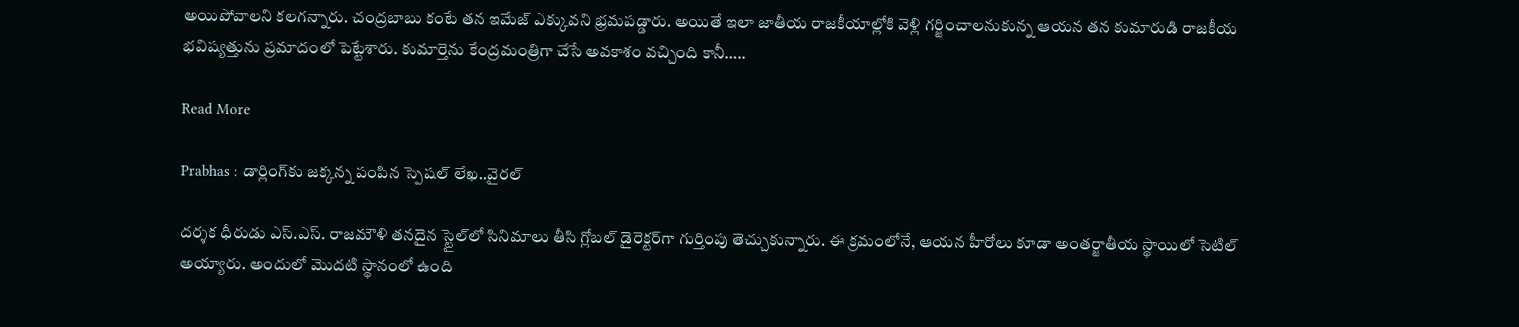అయిపోవాలని కలగన్నారు. చంద్రబాబు కంటే తన ఇమేజ్ ఎక్కువని భ్రమపడ్డారు. అయితే ఇలా జాతీయ రాజకీయాల్లోకి వెళ్లి గర్జించాలనుకున్న ఆయన తన కుమారుడి రాజకీయ భవిష్యత్తును ప్రమాదంలో పెట్టేశారు. కుమార్తెను కేంద్రమంత్రిగా చేసే అవకాశం వచ్చింది కానీ…..

Read More

Prabhas : డార్లింగ్‌కు జక్కన్న పంపిన స్పెషల్ లేఖ..వైరల్

దర్శక ధీరుడు ఎస్.ఎస్. రాజమౌళి తనదైన స్టైల్‌లో సినిమాలు తీసి గ్లోబల్ డైరెక్టర్‌గా గుర్తింపు తెచ్చుకున్నారు. ఈ క్రమంలోనే, ఆయన హీరోలు కూడా అంతర్జాతీయ స్థాయిలో సెటిల్ అయ్యారు. అందులో మొదటి స్థానంలో ఉంది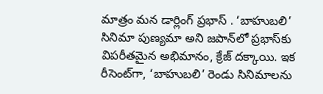మాత్రం మన డార్లింగ్ ప్రభాస్ . ‘బాహుబలి’ సినిమా పుణ్యమా అని జపాన్‌లో ప్రభాస్‌కు విపరీతమైన అభిమానం, క్రేజ్ దక్కాయి. ఇక రీసెంట్‌గా, ‘బాహుబలి’ రెండు సినిమాలను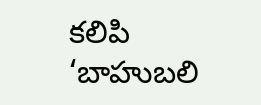కలిపి ‘బాహుబలి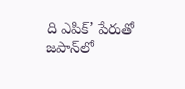ది ఎపిక్’ పేరుతో జపాన్‌లో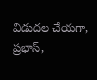విడుదల చేయగా, ప్రభాస్,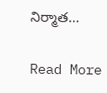నిర్మాత…

Read More